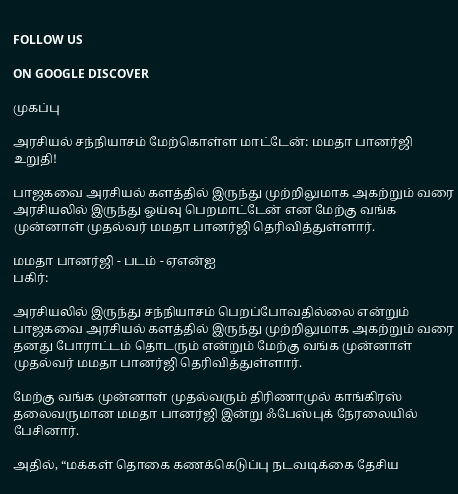FOLLOW US

ON GOOGLE DISCOVER

முகப்பு

அரசியல் சந்நியாசம் மேற்கொள்ள மாட்டேன்: மமதா பானர்ஜி உறுதி!

பாஜகவை அரசியல் களத்தில் இருந்து முற்றிலுமாக அகற்றும் வரை அரசியலில் இருந்து ஓய்வு பெறமாட்டேன் என மேற்கு வங்க முன்னாள் முதல்வர் மமதா பானர்ஜி தெரிவித்துள்ளார்.

மமதா பானர்ஜி - படம் - ஏஎன்ஐ
பகிர்:

அரசியலில் இருந்து சந்நியாசம் பெறப்போவதில்லை என்றும் பாஜகவை அரசியல் களத்தில் இருந்து முற்றிலுமாக அகற்றும் வரை தனது போராட்டம் தொடரும் என்றும் மேற்கு வங்க முன்னாள் முதல்வர் மமதா பானர்ஜி தெரிவித்துள்ளார்.

மேற்கு வங்க முன்னாள் முதல்வரும் திரிணாமுல் காங்கிரஸ் தலைவருமான மமதா பானர்ஜி இன்று ஃபேஸ்புக் நேரலையில் பேசினார்.

அதில், “மக்கள் தொகை கணக்கெடுப்பு நடவடிக்கை தேசிய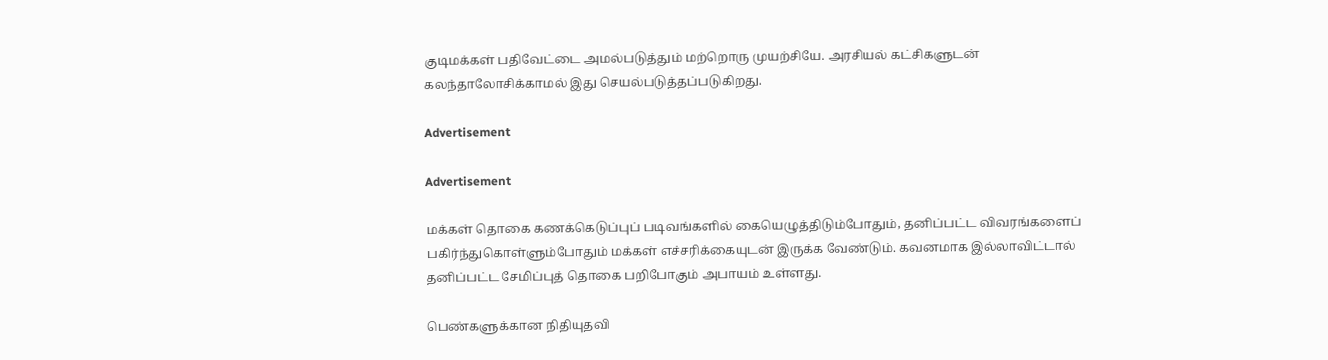குடிமக்கள் பதிவேட்டை அமல்படுத்தும் மற்றொரு முயற்சியே. அரசியல் கட்சிகளுடன் கலந்தாலோசிக்காமல் இது செயல்படுத்தப்படுகிறது.

Advertisement

Advertisement

மக்கள் தொகை கணக்கெடுப்புப் படிவங்களில் கையெழுத்திடும்போதும், தனிப்பட்ட விவரங்களைப் பகிர்ந்துகொள்ளும்போதும் மக்கள் எச்சரிக்கையுடன் இருக்க வேண்டும். கவனமாக இல்லாவிட்டால் தனிப்பட்ட சேமிப்புத் தொகை பறிபோகும் அபாயம் உள்ளது.

பெண்களுக்கான நிதியுதவி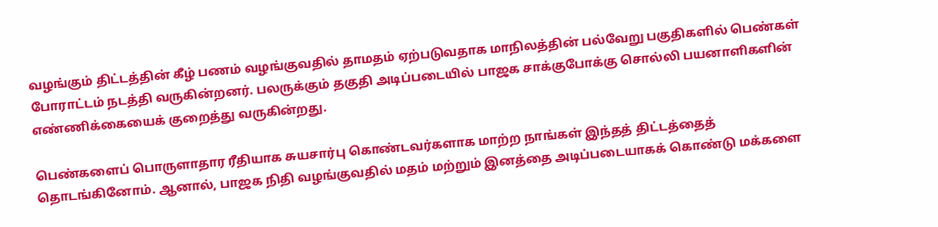வழங்கும் திட்டத்தின் கீழ் பணம் வழங்குவதில் தாமதம் ஏற்படுவதாக மாநிலத்தின் பல்வேறு பகுதிகளில் பெண்கள் போராட்டம் நடத்தி வருகின்றனர். பலருக்கும் தகுதி அடிப்படையில் பாஜக சாக்குபோக்கு சொல்லி பயனாளிகளின் எண்ணிக்கையைக் குறைத்து வருகின்றது.

பெண்களைப் பொருளாதார ரீதியாக சுயசார்பு கொண்டவர்களாக மாற்ற நாங்கள் இந்தத் திட்டத்தைத் தொடங்கினோம். ஆனால், பாஜக நிதி வழங்குவதில் மதம் மற்றும் இனத்தை அடிப்படையாகக் கொண்டு மக்களை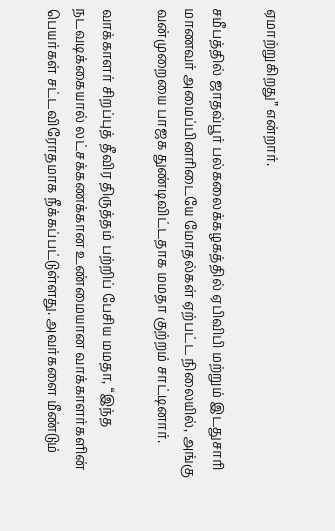ஏமாற்றுகிறது” என்றார்.

சமீபத்தில் ஜாதவ்பூர் பல்கலைக்கழகத்தில் ஏபிவிபி மற்றும் இடதுசாரி மாணவர் அமைப்பினரிடையே மோதல்கள் ஏற்பட்ட நிலையில், அங்கு வன்முறையை பாஜக துண்டிவிட்டதாக மமதா குற்றம் சாட்டினார்.

வாக்காளர் சிறப்புத் தீவிர திருத்தம் பற்றிப் பேசிய மமதா, “இந்த நடவடிக்கையால் லட்சக்கணக்கான உண்மையான வாக்காளர்களின் பெயர்கள் சட்டவிரோதமாக நீக்கப்பட்டுள்ளது. அவர்களை மீண்டும்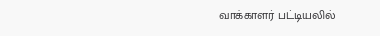வாக்காளர் பட்டியலில்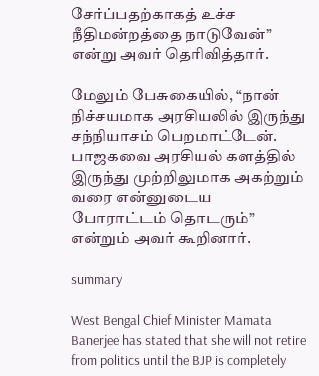சேர்ப்பதற்காகத் உச்ச நீதிமன்றத்தை நாடுவேன்” என்று அவர் தெரிவித்தார்.

மேலும் பேசுகையில், “நான் நிச்சயமாக அரசியலில் இருந்து சந்நியாசம் பெறமாட்டேன். பாஜகவை அரசியல் களத்தில் இருந்து முற்றிலுமாக அகற்றும் வரை என்னுடைய போராட்டம் தொடரும்” என்றும் அவர் கூறினார்.

summary

West Bengal Chief Minister Mamata Banerjee has stated that she will not retire from politics until the BJP is completely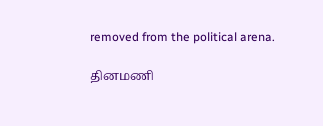removed from the political arena.

தினமணி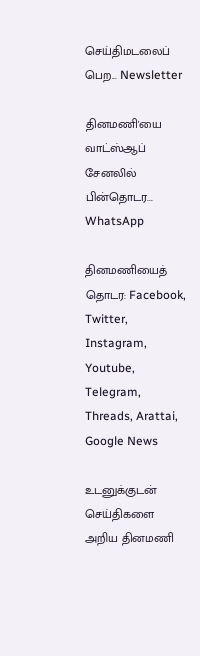செய்திமடலைப் பெற... Newsletter

தினமணி'யை வாட்ஸ்ஆப் சேனலில் பின்தொடர... WhatsApp

தினமணியைத் தொடர: Facebook, Twitter, Instagram, Youtube, Telegram, Threads, Arattai, Google News

உடனுக்குடன் செய்திகளை அறிய தினமணி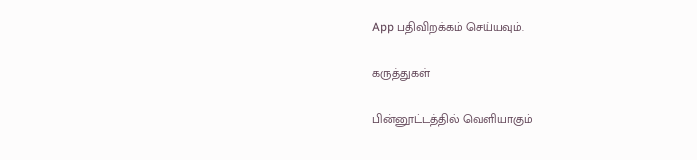App பதிவிறக்கம் செய்யவும்.

கருத்துகள்

பின்னூட்டத்தில் வெளியாகும்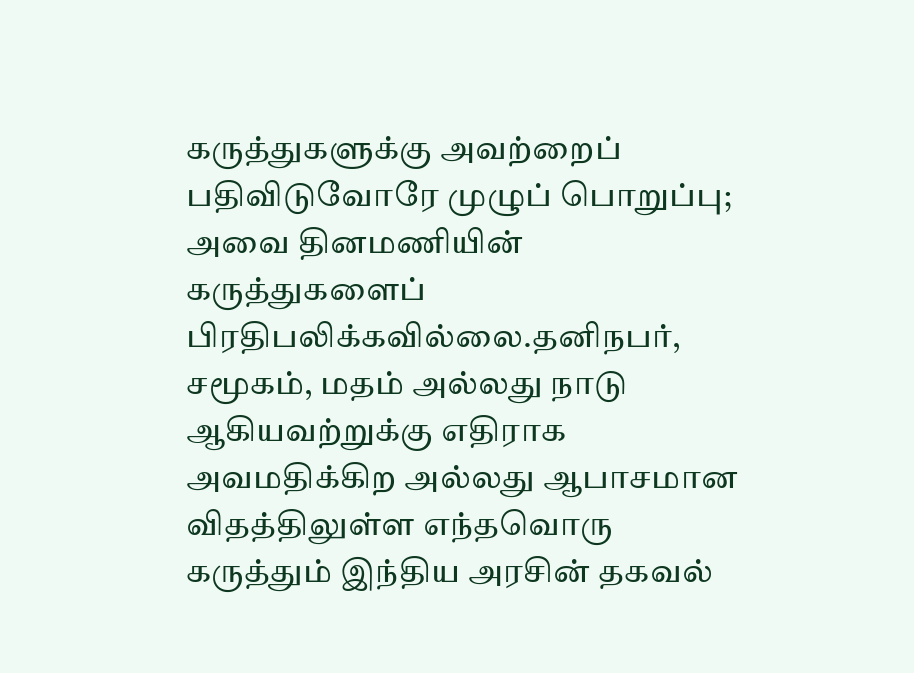கருத்துகளுக்கு அவற்றைப் பதிவிடுவோரே முழுப் பொறுப்பு; அவை தினமணியின் கருத்துகளைப் பிரதிபலிக்கவில்லை.தனிநபர், சமூகம், மதம் அல்லது நாடு ஆகியவற்றுக்கு எதிராக அவமதிக்கிற அல்லது ஆபாசமான விதத்திலுள்ள எந்தவொரு கருத்தும் இந்திய அரசின் தகவல்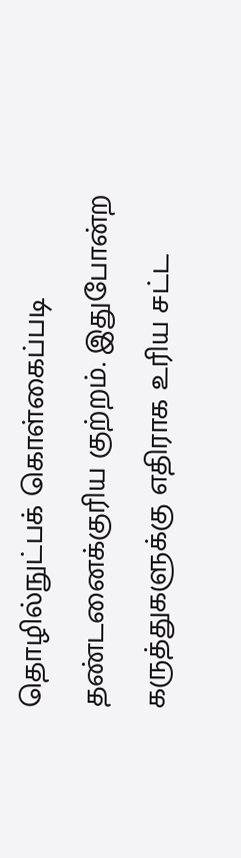தொழில்நுட்பக் கொள்கைப்படி தண்டனைக்குரிய குற்றம். இதுபோன்ற கருத்துகளுக்கு எதிராக உரிய சட்ட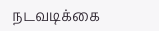நடவடிக்கை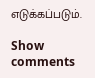எடுக்கப்படும்.

Show comments